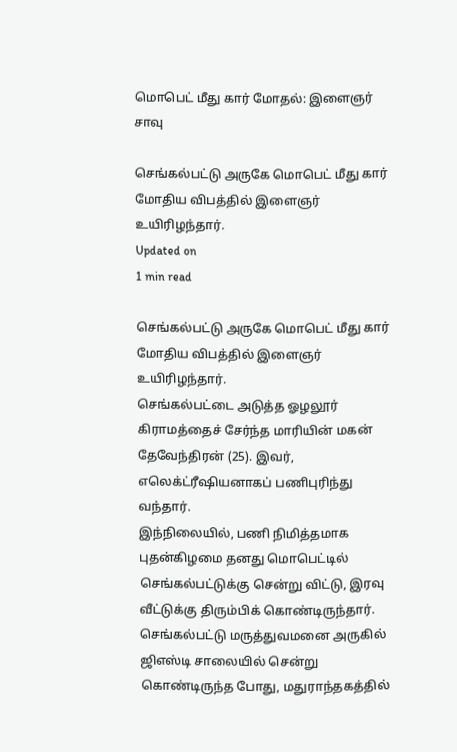மொபெட் மீது கார் மோதல்: இளைஞர் சாவு

செங்கல்பட்டு அருகே மொபெட் மீது கார் மோதிய விபத்தில் இளைஞர் உயிரிழந்தார்.
Updated on
1 min read

செங்கல்பட்டு அருகே மொபெட் மீது கார் மோதிய விபத்தில் இளைஞர் உயிரிழந்தார்.
செங்கல்பட்டை அடுத்த ஓழலூர் கிராமத்தைச் சேர்ந்த மாரியின் மகன் தேவேந்திரன் (25). இவர், எலெக்ட்ரீஷியனாகப் பணிபுரிந்து வந்தார்.
இந்நிலையில், பணி நிமித்தமாக புதன்கிழமை தனது மொபெட்டில் செங்கல்பட்டுக்கு சென்று விட்டு, இரவு வீட்டுக்கு திரும்பிக் கொண்டிருந்தார்.
செங்கல்பட்டு மருத்துவமனை அருகில் ஜிஎஸ்டி சாலையில் சென்று கொண்டிருந்த போது, மதுராந்தகத்தில்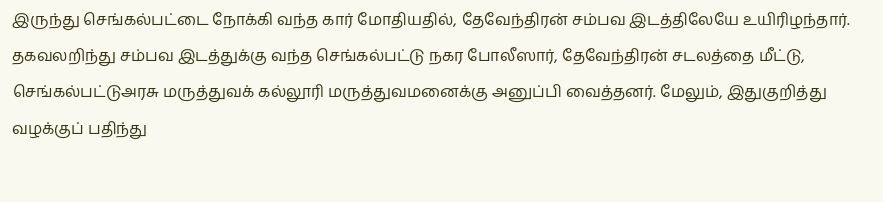இருந்து செங்கல்பட்டை நோக்கி வந்த கார் மோதியதில், தேவேந்திரன் சம்பவ இடத்திலேயே உயிரிழந்தார்.
தகவலறிந்து சம்பவ இடத்துக்கு வந்த செங்கல்பட்டு நகர போலீஸார், தேவேந்திரன் சடலத்தை மீட்டு, செங்கல்பட்டுஅரசு மருத்துவக் கல்லூரி மருத்துவமனைக்கு அனுப்பி வைத்தனர். மேலும், இதுகுறித்து வழக்குப் பதிந்து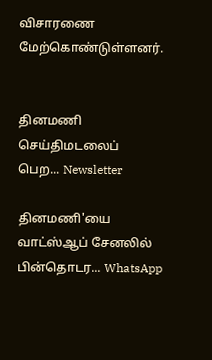விசாரணை மேற்கொண்டுள்ளனர்.


தினமணி செய்திமடலைப் பெற... Newsletter

தினமணி'யை வாட்ஸ்ஆப் சேனலில் பின்தொடர... WhatsApp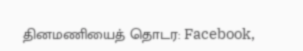தினமணியைத் தொடர: Facebook,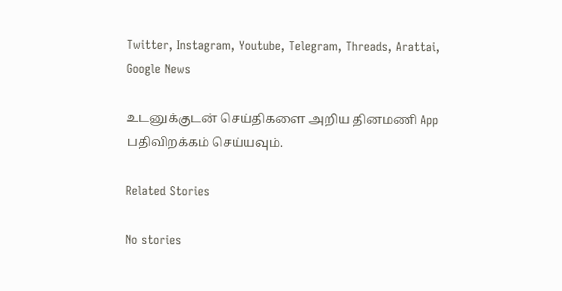Twitter, Instagram, Youtube, Telegram, Threads, Arattai, Google News

உடனுக்குடன் செய்திகளை அறிய தினமணி App பதிவிறக்கம் செய்யவும்.

Related Stories

No stories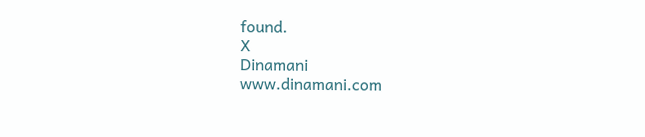found.
X
Dinamani
www.dinamani.com